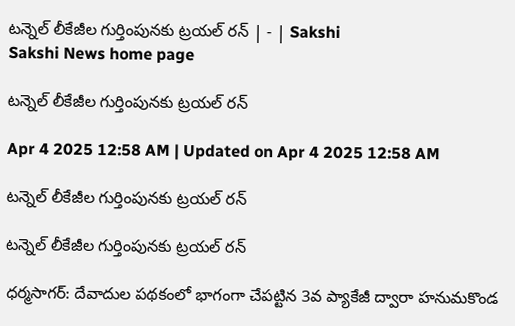టన్నెల్‌ లీకేజీల గుర్తింపునకు ట్రయల్‌ రన్‌ | - | Sakshi
Sakshi News home page

టన్నెల్‌ లీకేజీల గుర్తింపునకు ట్రయల్‌ రన్‌

Apr 4 2025 12:58 AM | Updated on Apr 4 2025 12:58 AM

టన్నెల్‌ లీకేజీల గుర్తింపునకు ట్రయల్‌ రన్‌

టన్నెల్‌ లీకేజీల గుర్తింపునకు ట్రయల్‌ రన్‌

ధర్మసాగర్‌: దేవాదుల పథకంలో భాగంగా చేపట్టిన 3వ ప్యాకేజీ ద్వారా హనుమకొండ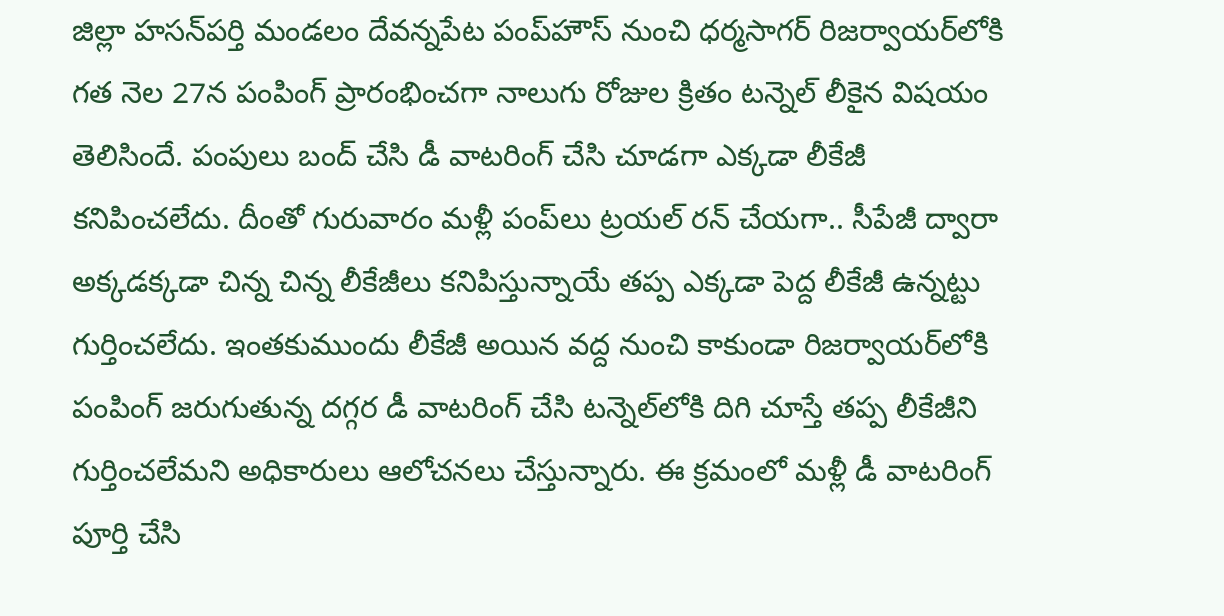జిల్లా హసన్‌పర్తి మండలం దేవన్నపేట పంప్‌హౌస్‌ నుంచి ధర్మసాగర్‌ రిజర్వాయర్‌లోకి గత నెల 27న పంపింగ్‌ ప్రారంభించగా నాలుగు రోజుల క్రితం టన్నెల్‌ లీకైన విషయం తెలిసిందే. పంపులు బంద్‌ చేసి డీ వాటరింగ్‌ చేసి చూడగా ఎక్కడా లీకేజీ కనిపించలేదు. దీంతో గురువారం మళ్లీ పంప్‌లు ట్రయల్‌ రన్‌ చేయగా.. సీపేజీ ద్వారా అక్కడక్కడా చిన్న చిన్న లీకేజీలు కనిపిస్తున్నాయే తప్ప ఎక్కడా పెద్ద లీకేజీ ఉన్నట్టు గుర్తించలేదు. ఇంతకుముందు లీకేజీ అయిన వద్ద నుంచి కాకుండా రిజర్వాయర్‌లోకి పంపింగ్‌ జరుగుతున్న దగ్గర డీ వాటరింగ్‌ చేసి టన్నెల్‌లోకి దిగి చూస్తే తప్ప లీకేజీని గుర్తించలేమని అధికారులు ఆలోచనలు చేస్తున్నారు. ఈ క్రమంలో మళ్లీ డీ వాటరింగ్‌ పూర్తి చేసి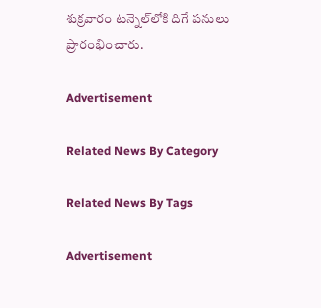శుక్రవారం టన్నెల్‌లోకి దిగే పనులు ప్రారంభించారు.

Advertisement

Related News By Category

Related News By Tags

Advertisement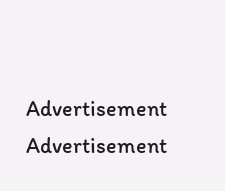Advertisement
Advertisement